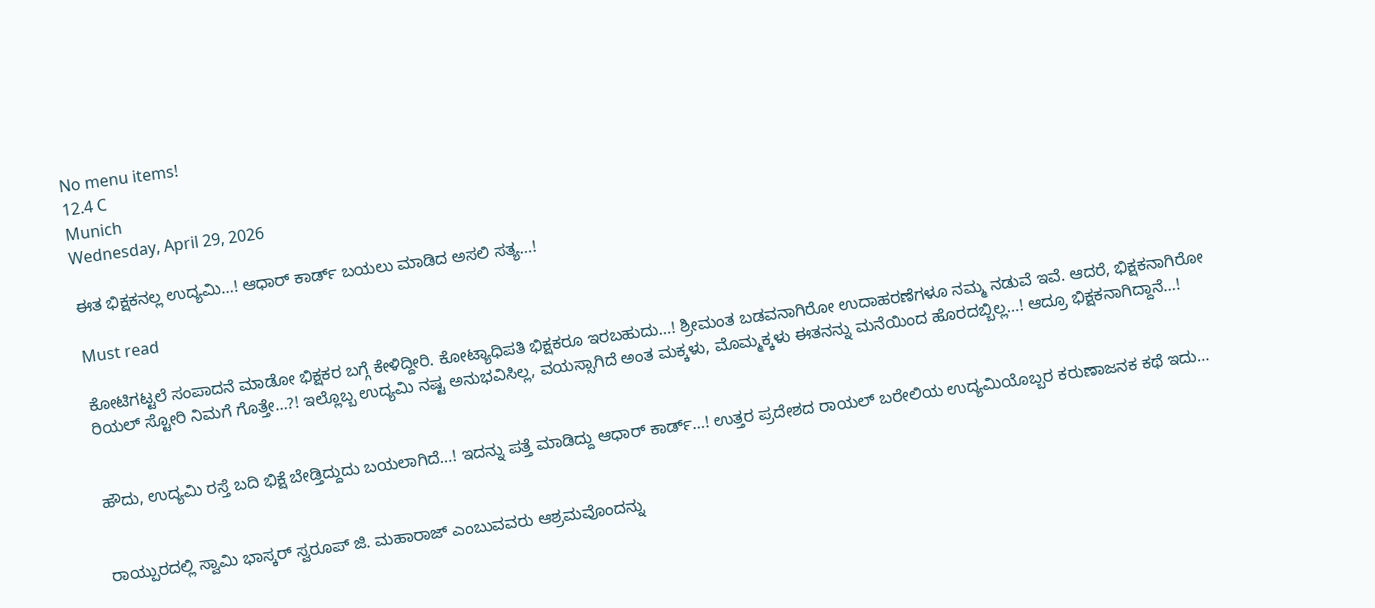No menu items!
12.4 C
Munich
Wednesday, April 29, 2026

ಈತ ಭಿಕ್ಷಕನಲ್ಲ ಉದ್ಯಮಿ…! ಆಧಾರ್ ಕಾರ್ಡ್ ಬಯಲು ಮಾಡಿದ ಅಸಲಿ ಸತ್ಯ…!

Must read

ಕೋಟಿಗಟ್ಟಲೆ ಸಂಪಾದನೆ ಮಾಡೋ ಭಿಕ್ಷಕರ ಬಗ್ಗೆ ಕೇಳಿದ್ದೀರಿ. ಕೋಟ್ಯಾಧಿಪತಿ ಭಿಕ್ಷಕರೂ ಇರಬಹುದು…! ಶ್ರೀಮಂತ ಬಡವನಾಗಿರೋ ಉದಾಹರಣೆಗಳೂ ನಮ್ಮ ನಡುವೆ ಇವೆ. ಆದರೆ, ಭಿಕ್ಷಕನಾಗಿರೋ ರಿಯಲ್ ಸ್ಟೋರಿ ನಿಮಗೆ ಗೊತ್ತೇ…?! ಇಲ್ಲೊಬ್ಬ ಉದ್ಯಮಿ ನಷ್ಟ ಅನುಭವಿಸಿಲ್ಲ, ವಯಸ್ಸಾಗಿದೆ ಅಂತ ಮಕ್ಕಳು, ಮೊಮ್ಮಕ್ಕಳು ಈತನನ್ನು ಮನೆಯಿಂದ ಹೊರದಬ್ಬಿಲ್ಲ…! ಆದ್ರೂ ಭಿಕ್ಷಕನಾಗಿದ್ದಾನೆ…!


ಹೌದು, ಉದ್ಯಮಿ ರಸ್ತೆ ಬದಿ ಭಿಕ್ಷೆ ಬೇಡ್ತಿದ್ದುದು ಬಯಲಾಗಿದೆ…! ಇದನ್ನು ಪತ್ತೆ ಮಾಡಿದ್ದು ಆಧಾರ್ ಕಾರ್ಡ್…! ಉತ್ತರ ಪ್ರದೇಶದ ರಾಯಲ್ ಬರೇಲಿಯ ಉದ್ಯಮಿಯೊಬ್ಬರ ಕರುಣಾಜನಕ ಕಥೆ ಇದು…


ರಾಯ್ಪುರದಲ್ಲಿ ಸ್ವಾಮಿ ಭಾಸ್ಕರ್ ಸ್ವರೂಪ್ ಜಿ. ಮಹಾರಾಜ್ ಎಂಬುವವರು ಆಶ್ರಮವೊಂದನ್ನು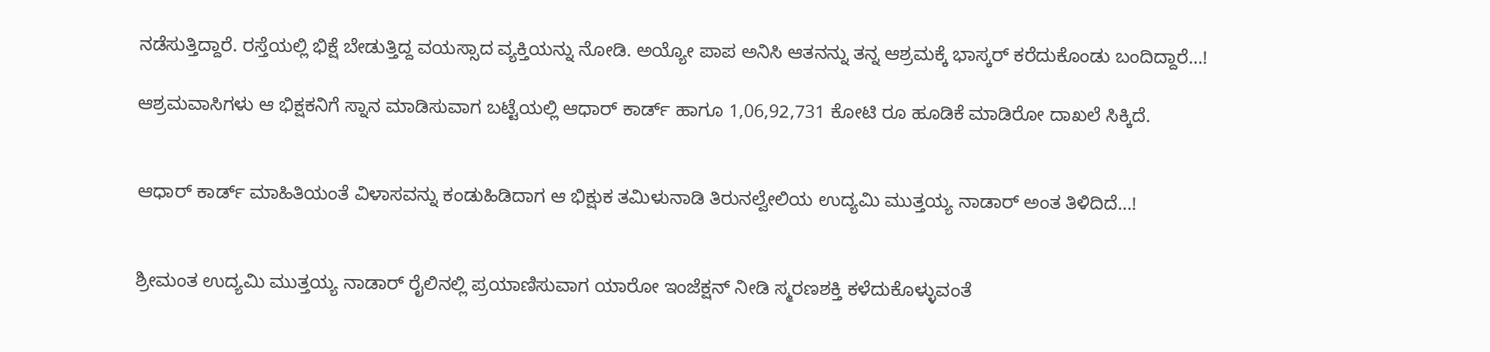ನಡೆಸುತ್ತಿದ್ದಾರೆ. ರಸ್ತೆಯಲ್ಲಿ ಭಿಕ್ಷೆ ಬೇಡುತ್ತಿದ್ದ ವಯಸ್ಸಾದ ವ್ಯಕ್ತಿಯನ್ನು ನೋಡಿ. ಅಯ್ಯೋ ಪಾಪ ಅನಿಸಿ ಆತನನ್ನು ತನ್ನ ಆಶ್ರಮಕ್ಕೆ ಭಾಸ್ಕರ್ ಕರೆದುಕೊಂಡು ಬಂದಿದ್ದಾರೆ…!

ಆಶ್ರಮವಾಸಿಗಳು ಆ ಭಿಕ್ಷಕನಿಗೆ ಸ್ನಾನ ಮಾಡಿಸುವಾಗ ಬಟ್ಟೆಯಲ್ಲಿ ಆಧಾರ್ ಕಾರ್ಡ್ ಹಾಗೂ 1,06,92,731 ಕೋಟಿ ರೂ ಹೂಡಿಕೆ ಮಾಡಿರೋ ದಾಖಲೆ ಸಿಕ್ಕಿದೆ.


ಆಧಾರ್ ಕಾರ್ಡ್ ಮಾಹಿತಿಯಂತೆ ವಿಳಾಸವನ್ನು ಕಂಡುಹಿಡಿದಾಗ ಆ ಭಿಕ್ಷುಕ ತಮಿಳುನಾಡಿ ತಿರುನಲ್ವೇಲಿಯ ಉದ್ಯಮಿ ಮುತ್ತಯ್ಯ ನಾಡಾರ್ ಅಂತ ತಿಳಿದಿದೆ…!


ಶ್ರೀಮಂತ ಉದ್ಯಮಿ ಮುತ್ತಯ್ಯ ನಾಡಾರ್ ರೈಲಿನಲ್ಲಿ ಪ್ರಯಾಣಿಸುವಾಗ ಯಾರೋ ಇಂಜೆಕ್ಷನ್ ನೀಡಿ ಸ್ಮರಣಶಕ್ತಿ ಕಳೆದುಕೊಳ್ಳುವಂತೆ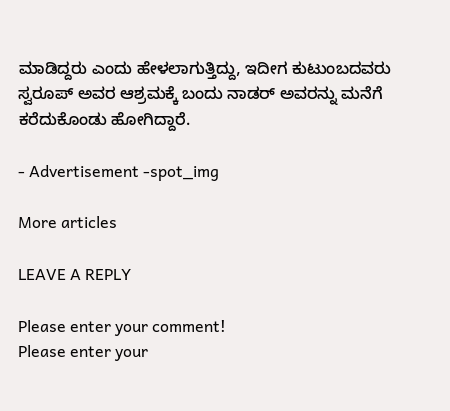ಮಾಡಿದ್ದರು ಎಂದು ಹೇಳಲಾಗುತ್ತಿದ್ದು, ಇದೀಗ ಕುಟುಂಬದವರು ಸ್ವರೂಪ್ ಅವರ ಆಶ್ರಮಕ್ಕೆ ಬಂದು ನಾಡರ್ ಅವರನ್ನು ಮನೆಗೆ ಕರೆದುಕೊಂಡು ಹೋಗಿದ್ದಾರೆ.

- Advertisement -spot_img

More articles

LEAVE A REPLY

Please enter your comment!
Please enter your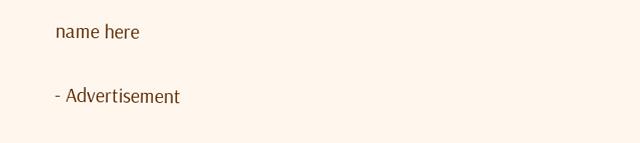name here

- Advertisement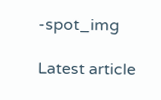-spot_img

Latest article